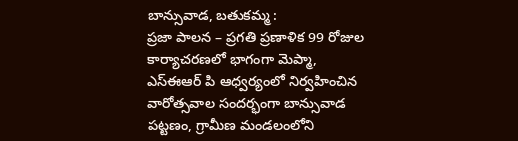బాన్సువాడ, బతుకమ్మ :
ప్రజా పాలన – ప్రగతి ప్రణాళిక 99 రోజుల కార్యాచరణలో భాగంగా మెప్మా, ఎస్ఈఆర్ పి ఆధ్వర్యంలో నిర్వహించిన వారోత్సవాల సందర్భంగా బాన్సువాడ పట్టణం, గ్రామీణ మండలంలోని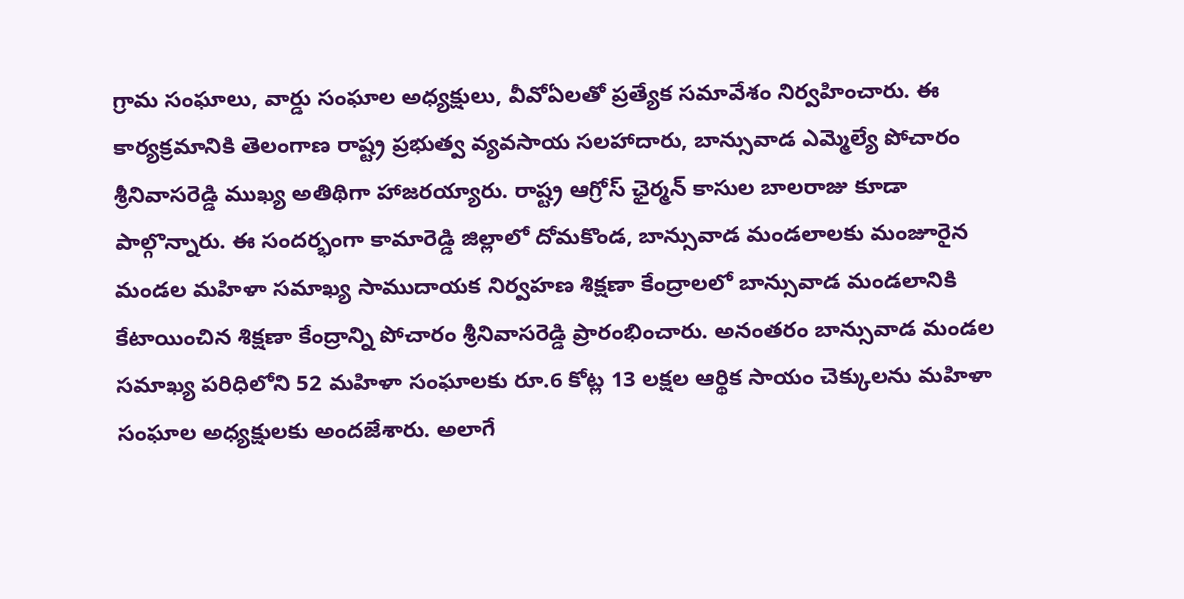గ్రామ సంఘాలు, వార్డు సంఘాల అధ్యక్షులు, వీవోఏలతో ప్రత్యేక సమావేశం నిర్వహించారు. ఈ కార్యక్రమానికి తెలంగాణ రాష్ట్ర ప్రభుత్వ వ్యవసాయ సలహాదారు, బాన్సువాడ ఎమ్మెల్యే పోచారం శ్రీనివాసరెడ్డి ముఖ్య అతిథిగా హాజరయ్యారు. రాష్ట్ర ఆగ్రోస్ ఛైర్మన్ కాసుల బాలరాజు కూడా పాల్గొన్నారు. ఈ సందర్భంగా కామారెడ్డి జిల్లాలో దోమకొండ, బాన్సువాడ మండలాలకు మంజూరైన మండల మహిళా సమాఖ్య సాముదాయక నిర్వహణ శిక్షణా కేంద్రాలలో బాన్సువాడ మండలానికి కేటాయించిన శిక్షణా కేంద్రాన్ని పోచారం శ్రీనివాసరెడ్డి ప్రారంభించారు. అనంతరం బాన్సువాడ మండల సమాఖ్య పరిధిలోని 52 మహిళా సంఘాలకు రూ.6 కోట్ల 13 లక్షల ఆర్థిక సాయం చెక్కులను మహిళా సంఘాల అధ్యక్షులకు అందజేశారు. అలాగే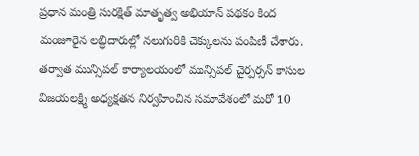ప్రధాన మంత్రి సురక్షిత్ మాతృత్వ అభియాన్ పథకం కింద మంజూరైన లబ్ధిదారుల్లో నలుగురికి చెక్కులను పంపిణీ చేశారు. తర్వాత మున్సిపల్ కార్యాలయంలో మున్సిపల్ చైర్పర్సన్ కాసుల విజయలక్ష్మి అధ్యక్షతన నిర్వహించిన సమావేశంలో మరో 10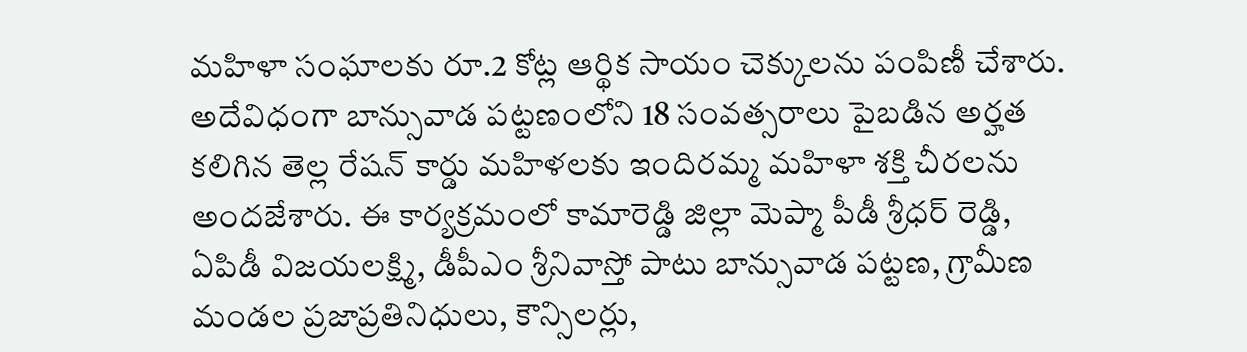మహిళా సంఘాలకు రూ.2 కోట్ల ఆర్థిక సాయం చెక్కులను పంపిణీ చేశారు. అదేవిధంగా బాన్సువాడ పట్టణంలోని 18 సంవత్సరాలు పైబడిన అర్హత కలిగిన తెల్ల రేషన్ కార్డు మహిళలకు ఇందిరమ్మ మహిళా శక్తి చీరలను అందజేశారు. ఈ కార్యక్రమంలో కామారెడ్డి జిల్లా మెప్మా పీడీ శ్రీధర్ రెడ్డి, ఏపిడీ విజయలక్ష్మి, డీపీఎం శ్రీనివాస్తో పాటు బాన్సువాడ పట్టణ, గ్రామీణ మండల ప్రజాప్రతినిధులు, కౌన్సిలర్లు,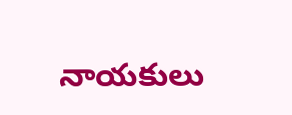నాయకులు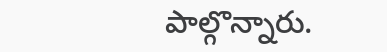పాల్గొన్నారు.